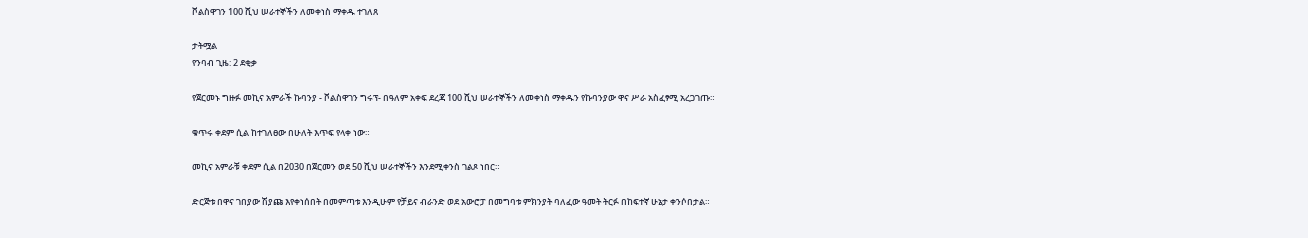ቮልስዋገን 100 ሺህ ሠራተኞችን ለመቀነስ ማቀዱ ተገለጸ

ታትሟል
የንባብ ጊዜ: 2 ደቂቃ

የጀርመኑ ግዙፉ መኪና አምራች ኩባንያ - ቮልስዋገን ግሩፕ- በዓለም አቀፍ ደረጃ 100 ሺህ ሠራተኞችን ለመቀነስ ማቀዱን የኩባንያው ዋና ሥራ አስፈፃሚ አረጋገጡ።

ቁጥሩ ቀደም ሲል ከተገለፀው በሁለት እጥፍ የላቀ ነው።

መኪና አምራቹ ቀደም ሲል በ2030 በጀርመን ወደ 50 ሺህ ሠራተኞችን እንደሚቀንስ ገልጾ ነበር።

ድርጅቱ በዋና ገበያው ሽያጩ እየቀነሰበት በመምጣቱ እንዲሁም የቻይና ብራንድ ወደ አውሮፓ በመግባቱ ምክንያት ባለፈው ዓመት ትርፉ በከፍተኛ ሁኔታ ቀንሶበታል።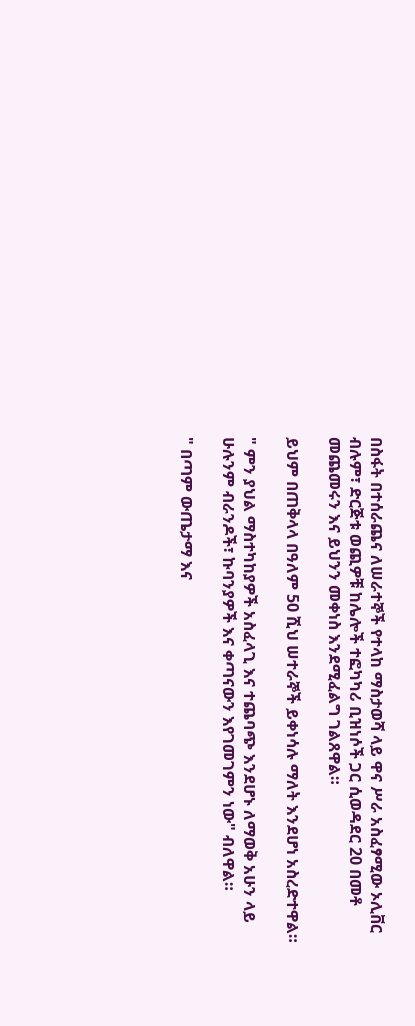በስፋት በተሰራጨና ለሠራተኞች የተላከ ማስታወሻ ላይ ዋና ሥራ አስፈፃሚው ኦሊቨር ብሉም፣ ድርጅቱ ወጪዎቹ ከሌሎች ተፎካካሪ ቢዝነሶች ጋር ሲወዳደር 20 በመቶ መጨመሩን እና ይህንን መቀነስ እንደሚፈልግ ገልጸዋል።

ይህም በጠቅላላ በዓለም 50 ሺህ ሠተራኞች ይቀነሳሉ ማለት እንደሆነ አስረድተዋል።

" ምን ያህል ማስተካከያዎች አስፈላጊ እና ተጨባጭ እንደሆኑ ለማወቅ አሁን ላይ ሁሉንም ብራንዶች፣ ኩባንያዎች እና ቀጣናውን እየገመገምን ነው" ብለዋል።

" በጣም ውጤታማ እና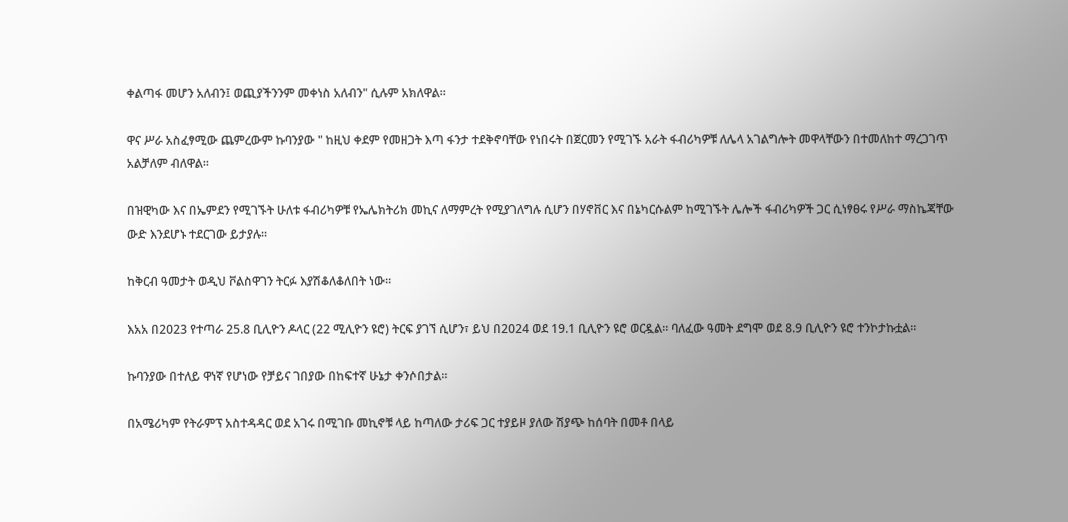ቀልጣፋ መሆን አለብን፤ ወጪያችንንም መቀነስ አለብን" ሲሉም አክለዋል።

ዋና ሥራ አስፈፃሚው ጨምረውም ኩባንያው " ከዚህ ቀደም የመዘጋት እጣ ፋንታ ተደቅኖባቸው የነበሩት በጀርመን የሚገኙ አራት ፋብሪካዎቹ ለሌላ አገልግሎት መዋላቸውን በተመለከተ ማረጋገጥ አልቻለም ብለዋል።

በዝዊካው እና በኤምደን የሚገኙት ሁለቱ ፋብሪካዎቹ የኤሌክትሪክ መኪና ለማምረት የሚያገለግሉ ሲሆን በሃኖቨር እና በኔካርሱልም ከሚገኙት ሌሎች ፋብሪካዎች ጋር ሲነፃፀሩ የሥራ ማስኬጃቸው ውድ እንደሆኑ ተደርገው ይታያሉ።

ከቅርብ ዓመታት ወዲህ ቮልስዋገን ትርፉ እያሽቆለቆለበት ነው።

እአአ በ2023 የተጣራ 25.8 ቢሊዮን ዶላር (22 ሚሊዮን ዩሮ) ትርፍ ያገኘ ሲሆን፣ ይህ በ2024 ወደ 19.1 ቢሊዮን ዩሮ ወርዷል። ባለፈው ዓመት ደግሞ ወደ 8.9 ቢሊዮን ዩሮ ተንኮታኩቷል።

ኩባንያው በተለይ ዋነኛ የሆነው የቻይና ገበያው በከፍተኛ ሁኔታ ቀንሶበታል።

በአሜሪካም የትራምፕ አስተዳዳር ወደ አገሩ በሚገቡ መኪኖቹ ላይ ከጣለው ታሪፍ ጋር ተያይዞ ያለው ሽያጭ ከሰባት በመቶ በላይ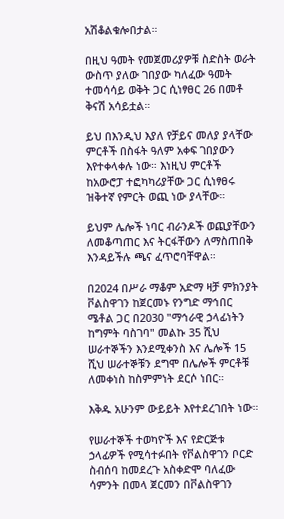አሽቆልቁሎበታል።

በዚህ ዓመት የመጀመሪያዎቹ ስድስት ወራት ውስጥ ያለው ገበያው ካለፈው ዓመት ተመሳሳይ ወቅት ጋር ሲነፃፀር 26 በመቶ ቅናሽ አሳይቷል።

ይህ በእንዲህ እያለ የቻይና መለያ ያላቸው ምርቶች በስፋት ዓለም አቀፍ ገበያውን እየተቀላቀሉ ነው። እነዚህ ምርቶች ከአውሮፓ ተፎካካሪያቸው ጋር ሲነፃፀሩ ዝቅተኛ የምርት ወጪ ነው ያላቸው።

ይህም ሌሎች ነባር ብራንዶች ወጪያቸውን ለመቆጣጠር እና ትርፋቸውን ለማስጠበቅ እንዳይችሉ ጫና ፈጥሮባቸዋል።

በ2024 በሥራ ማቆም አድማ ዛቻ ምክንያት ቮልስዋገን ከጀርመኑ የንግድ ማኅበር ሜቶል ጋር በ2030 "ማኅራዊ ኃላፊነትን ከግምት ባስገባ" መልኩ 35 ሺህ ሠራተኞችን እንደሚቀንስ እና ሌሎች 15 ሺህ ሠራተኞቹን ደግሞ በሌሎች ምርቶቹ ለመቀነስ ከስምምነት ደርሶ ነበር።

እቅዱ አሁንም ውይይት እየተደረገበት ነው።

የሠራተኞች ተወካዮች እና የድርጅቱ ኃላፊዎች የሚሳተፉበት የቮልስዋገን ቦርድ ስብሰባ ከመደረጉ አስቀድሞ ባለፈው ሳምንት በመላ ጀርመን በቮልስዋገን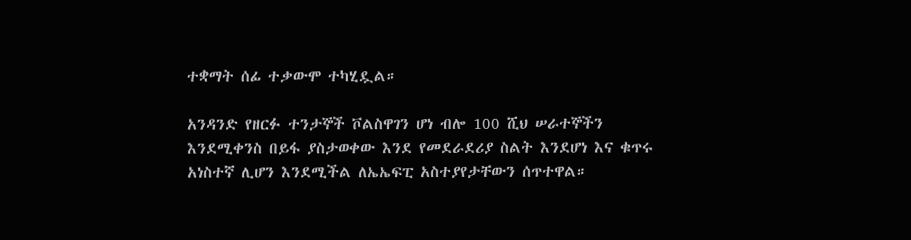ተቋማት ሰፊ ተቃውሞ ተካሂዷል።

አንዳንድ የዘርፉ ተንታኞች ቮልስዋገን ሆነ ብሎ 100 ሺህ ሠራተኞችን እንደሚቀንስ በይፋ ያስታወቀው እንደ የመደራደሪያ ስልት እንደሆነ እና ቁጥሩ አነስተኛ ሊሆን እንደሚችል ለኤኤፍፒ አስተያየታቸውን ሰጥተዋል።